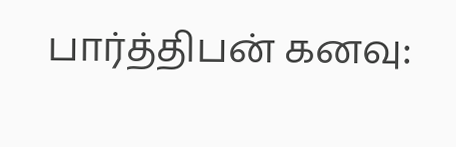பார்த்திபன் கனவு: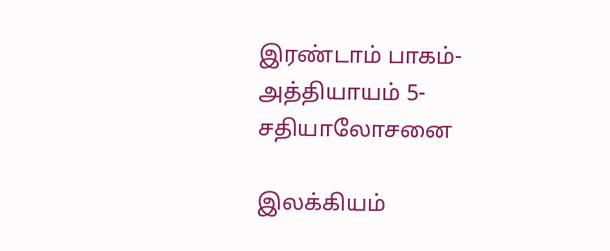இரண்டாம் பாகம்- அத்தியாயம் 5- சதியாலோசனை

இலக்கியம்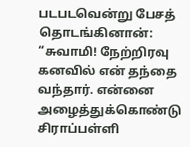படபடவென்று பேசத் தொடங்கினான்: “சுவாமி! நேற்றிரவு கனவில் என் தந்தை வந்தார். என்னை அழைத்துக்கொண்டு சிராப்பள்ளி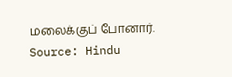மலைக்குப் போனார்.
Source: Hindu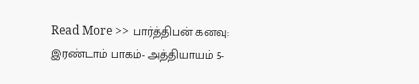Read More >> பார்த்திபன் கனவு: இரண்டாம் பாகம்- அத்தியாயம் 5-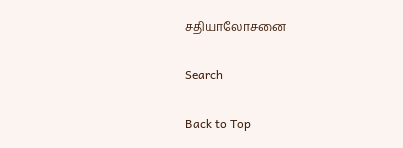சதியாலோசனை

Search

Back to Top